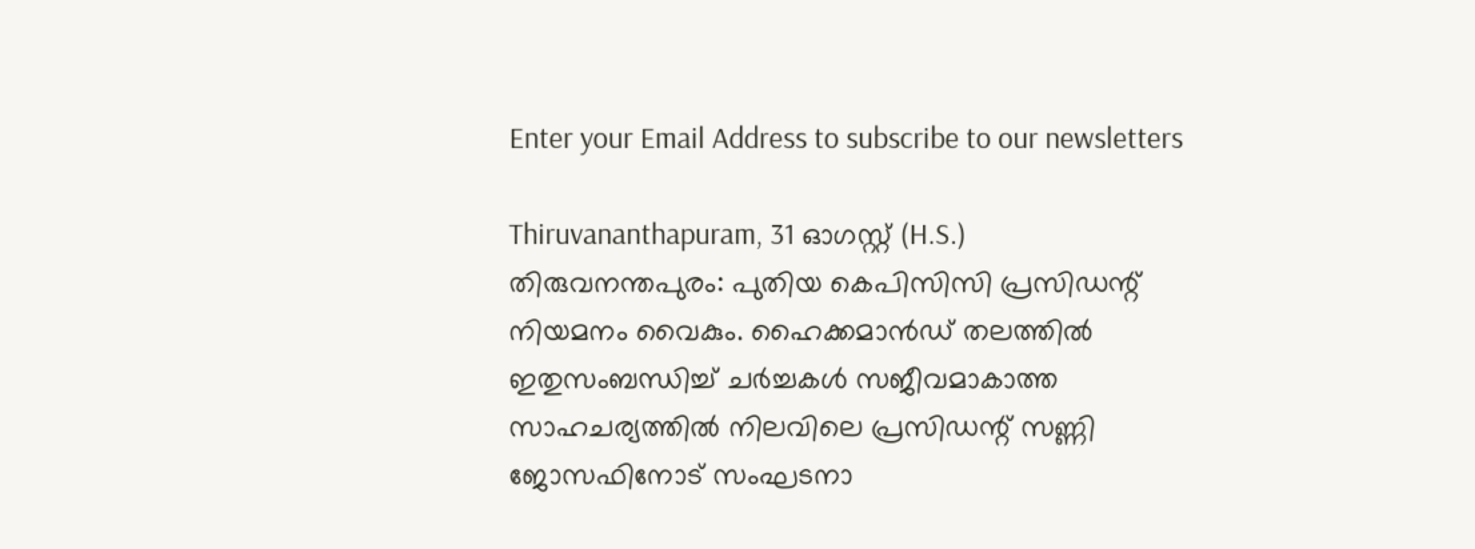Enter your Email Address to subscribe to our newsletters

Thiruvananthapuram, 31 ഓഗസ്റ്റ് (H.S.)
തിരുവനന്തപുരം: പുതിയ കെപിസിസി പ്രസിഡന്റ് നിയമനം വൈകും. ഹൈക്കമാൻഡ് തലത്തിൽ ഇതുസംബന്ധിച്ച് ചർച്ചകൾ സജീവമാകാത്ത സാഹചര്യത്തിൽ നിലവിലെ പ്രസിഡന്റ് സണ്ണി ജോസഫിനോട് സംഘടനാ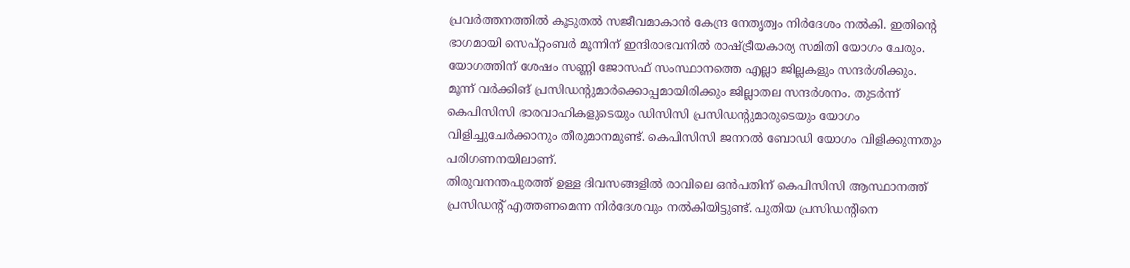പ്രവർത്തനത്തിൽ കൂടുതൽ സജീവമാകാൻ കേന്ദ്ര നേതൃത്വം നിർദേശം നൽകി. ഇതിന്റെ ഭാഗമായി സെപ്റ്റംബർ മൂന്നിന് ഇന്ദിരാഭവനിൽ രാഷ്ട്രീയകാര്യ സമിതി യോഗം ചേരും.
യോഗത്തിന് ശേഷം സണ്ണി ജോസഫ് സംസ്ഥാനത്തെ എല്ലാ ജില്ലകളും സന്ദർശിക്കും. മൂന്ന് വർക്കിങ് പ്രസിഡന്റുമാർക്കൊപ്പമായിരിക്കും ജില്ലാതല സന്ദർശനം. തുടർന്ന് കെപിസിസി ഭാരവാഹികളുടെയും ഡിസിസി പ്രസിഡന്റുമാരുടെയും യോഗം വിളിച്ചുചേർക്കാനും തീരുമാനമുണ്ട്. കെപിസിസി ജനറൽ ബോഡി യോഗം വിളിക്കുന്നതും പരിഗണനയിലാണ്.
തിരുവനന്തപുരത്ത് ഉള്ള ദിവസങ്ങളിൽ രാവിലെ ഒൻപതിന് കെപിസിസി ആസ്ഥാനത്ത് പ്രസിഡന്റ് എത്തണമെന്ന നിർദേശവും നൽകിയിട്ടുണ്ട്. പുതിയ പ്രസിഡന്റിനെ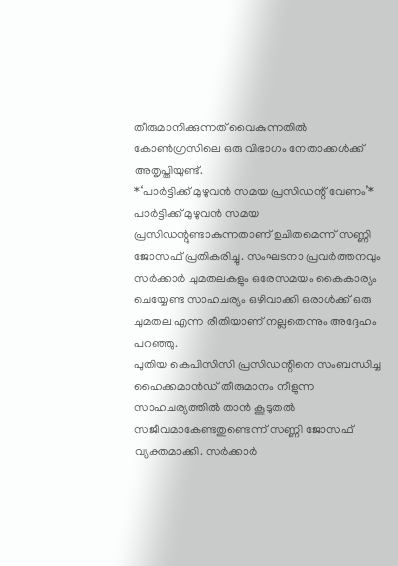തീരുമാനിക്കുന്നത് വൈകുന്നതിൽ കോൺഗ്രസിലെ ഒരു വിഭാഗം നേതാക്കൾക്ക് അതൃപ്തിയുണ്ട്.
*‘പാർട്ടിക്ക് മുഴുവൻ സമയ പ്രസിഡന്റ് വേണം’*
പാർട്ടിക്ക് മുഴുവൻ സമയ പ്രസിഡന്റുണ്ടാകുന്നതാണ് ഉചിതമെന്ന് സണ്ണി ജോസഫ് പ്രതികരിച്ചു. സംഘടനാ പ്രവർത്തനവും സർക്കാർ ചുമതലകളും ഒരേസമയം കൈകാര്യം ചെയ്യേണ്ട സാഹചര്യം ഒഴിവാക്കി ഒരാൾക്ക് ഒരു ചുമതല എന്ന രീതിയാണ് നല്ലതെന്നും അദ്ദേഹം പറഞ്ഞു.
പുതിയ കെപിസിസി പ്രസിഡന്റിനെ സംബന്ധിച്ച ഹൈക്കമാൻഡ് തീരുമാനം നീളുന്ന സാഹചര്യത്തിൽ താൻ കൂടുതൽ സജീവമാകേണ്ടതുണ്ടെന്ന് സണ്ണി ജോസഫ് വ്യക്തമാക്കി. സർക്കാർ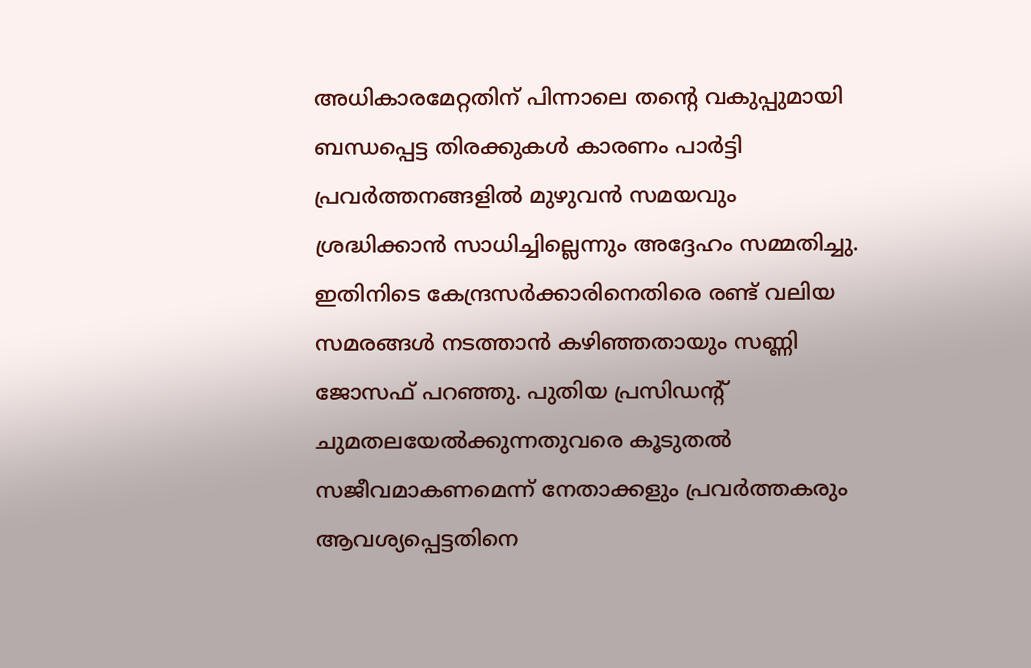അധികാരമേറ്റതിന് പിന്നാലെ തന്റെ വകുപ്പുമായി ബന്ധപ്പെട്ട തിരക്കുകൾ കാരണം പാർട്ടി പ്രവർത്തനങ്ങളിൽ മുഴുവൻ സമയവും ശ്രദ്ധിക്കാൻ സാധിച്ചില്ലെന്നും അദ്ദേഹം സമ്മതിച്ചു.
ഇതിനിടെ കേന്ദ്രസർക്കാരിനെതിരെ രണ്ട് വലിയ സമരങ്ങൾ നടത്താൻ കഴിഞ്ഞതായും സണ്ണി ജോസഫ് പറഞ്ഞു. പുതിയ പ്രസിഡന്റ് ചുമതലയേൽക്കുന്നതുവരെ കൂടുതൽ സജീവമാകണമെന്ന് നേതാക്കളും പ്രവർത്തകരും ആവശ്യപ്പെട്ടതിനെ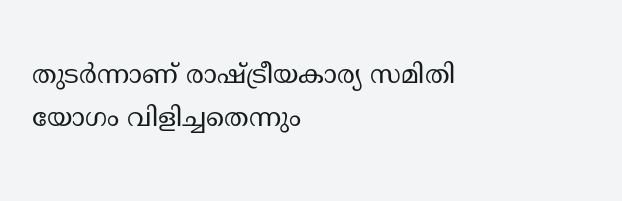തുടർന്നാണ് രാഷ്ട്രീയകാര്യ സമിതി യോഗം വിളിച്ചതെന്നും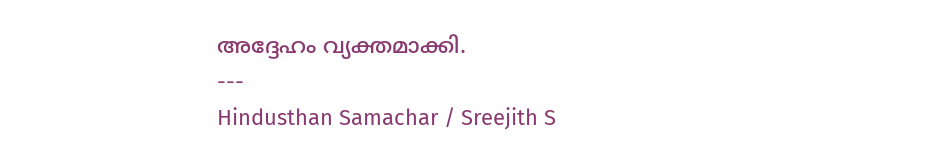അദ്ദേഹം വ്യക്തമാക്കി.
---
Hindusthan Samachar / Sreejith S